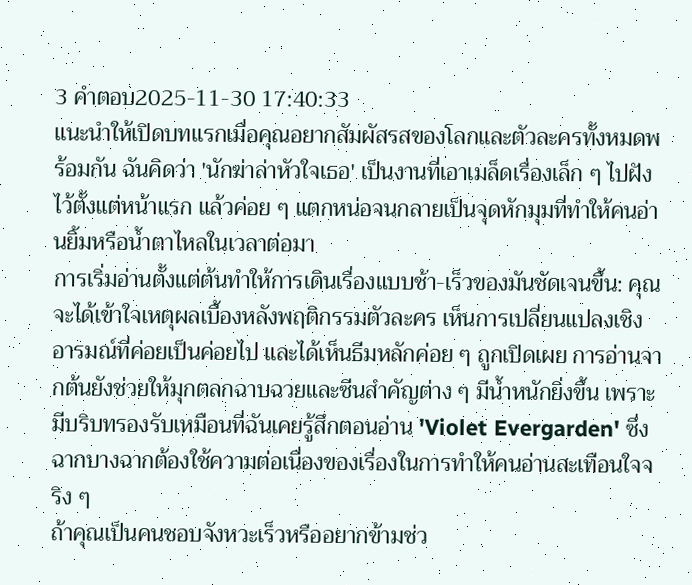3 คำตอบ2025-11-30 17:40:33
แนะนำให้เปิดบทแรกเมื่อคุณอยากสัมผัสรสของโลกและตัวละครทั้งหมดพร้อมกัน ฉันคิดว่า 'นักฆ่าล่าหัวใจเธอ' เป็นงานที่เอาเมล็ดเรื่องเล็ก ๆ ไปฝังไว้ตั้งแต่หน้าแรก แล้วค่อย ๆ แตกหน่อจนกลายเป็นจุดหักมุมที่ทำให้คนอ่านยิ้มหรือน้ำตาไหลในเวลาต่อมา
การเริ่มอ่านตั้งแต่ต้นทำให้การเดินเรื่องแบบช้า-เร็วของมันชัดเจนขึ้น: คุณจะได้เข้าใจเหตุผลเบื้องหลังพฤติกรรมตัวละคร เห็นการเปลี่ยนแปลงเชิงอารมณ์ที่ค่อยเป็นค่อยไป และได้เห็นธีมหลักค่อย ๆ ถูกเปิดเผย การอ่านจากต้นยังช่วยให้มุกตลกฉาบฉวยและซีนสำคัญต่าง ๆ มีน้ำหนักยิ่งขึ้น เพราะมีบริบทรองรับเหมือนที่ฉันเคยรู้สึกตอนอ่าน 'Violet Evergarden' ซึ่งฉากบางฉากต้องใช้ความต่อเนื่องของเรื่องในการทำให้คนอ่านสะเทือนใจจริง ๆ
ถ้าคุณเป็นคนชอบจังหวะเร็วหรืออยากข้ามช่ว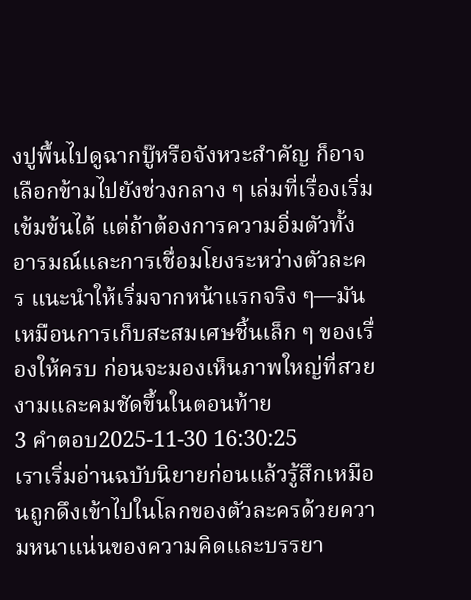งปูพื้นไปดูฉากบู๊หรือจังหวะสำคัญ ก็อาจเลือกข้ามไปยังช่วงกลาง ๆ เล่มที่เรื่องเริ่มเข้มข้นได้ แต่ถ้าต้องการความอิ่มตัวทั้งอารมณ์และการเชื่อมโยงระหว่างตัวละคร แนะนำให้เริ่มจากหน้าแรกจริง ๆ—มันเหมือนการเก็บสะสมเศษชิ้นเล็ก ๆ ของเรื่องให้ครบ ก่อนจะมองเห็นภาพใหญ่ที่สวยงามและคมชัดขึ้นในตอนท้าย
3 คำตอบ2025-11-30 16:30:25
เราเริ่มอ่านฉบับนิยายก่อนแล้วรู้สึกเหมือนถูกดึงเข้าไปในโลกของตัวละครด้วยความหนาแน่นของความคิดและบรรยา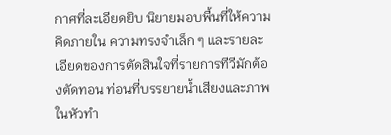กาศที่ละเอียดยิบ นิยายมอบพื้นที่ให้ความคิดภายใน ความทรงจำเล็ก ๆ และรายละเอียดของการตัดสินใจที่รายการทีวีมักต้องตัดทอน ท่อนที่บรรยายน้ำเสียงและภาพในหัวทำ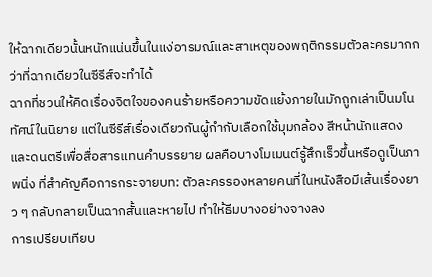ให้ฉากเดียวนั้นหนักแน่นขึ้นในแง่อารมณ์และสาเหตุของพฤติกรรมตัวละครมากกว่าที่ฉากเดียวในซีรีส์จะทำได้
ฉากที่ชวนให้คิดเรื่องจิตใจของคนร้ายหรือความขัดแย้งภายในมักถูกเล่าเป็นมโนทัศน์ในนิยาย แต่ในซีรีส์เรื่องเดียวกันผู้กำกับเลือกใช้มุมกล้อง สีหน้านักแสดง และดนตรีเพื่อสื่อสารแทนคำบรรยาย ผลคือบางโมเมนต์รู้สึกเร็วขึ้นหรือดูเป็นภาพนิ่ง ที่สำคัญคือการกระจายบท: ตัวละครรองหลายคนที่ในหนังสือมีเส้นเรื่องยาว ๆ กลับกลายเป็นฉากสั้นและหายไป ทำให้ธีมบางอย่างจางลง
การเปรียบเทียบ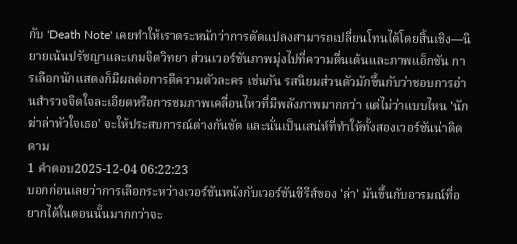กับ 'Death Note' เคยทำให้เราตระหนักว่าการดัดแปลงสามารถเปลี่ยนโทนได้โดยสิ้นเชิง—นิยายเน้นปรัชญาและเกมจิตวิทยา ส่วนเวอร์ชันภาพมุ่งไปที่ความตื่นเต้นและภาพแอ็กชัน การเลือกนักแสดงก็มีผลต่อการตีความตัวละคร เช่นกัน รสนิยมส่วนตัวมักขึ้นกับว่าชอบการอ่านสำรวจจิตใจละเอียดหรือการชมภาพเคลื่อนไหวที่มีพลังภาพมากกว่า แต่ไม่ว่าแบบไหน 'นักฆ่าล่าหัวใจเธอ' จะให้ประสบการณ์ต่างกันชัด และนั่นเป็นเสน่ห์ที่ทำให้ทั้งสองเวอร์ชันน่าติดตาม
1 คำตอบ2025-12-04 06:22:23
บอกก่อนเลยว่าการเลือกระหว่างเวอร์ชันหนังกับเวอร์ชันซีรีส์ของ 'ล่า' มันขึ้นกับอารมณ์ที่อยากได้ในตอนนั้นมากกว่าจะ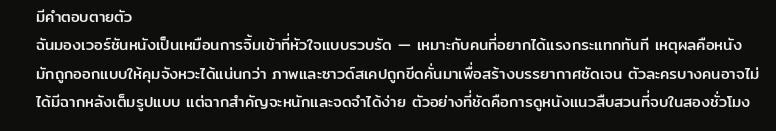มีคำตอบตายตัว
ฉันมองเวอร์ชันหนังเป็นเหมือนการจิ้มเข้าที่หัวใจแบบรวบรัด — เหมาะกับคนที่อยากได้แรงกระแทกทันที เหตุผลคือหนังมักถูกออกแบบให้คุมจังหวะได้แน่นกว่า ภาพและซาวด์สเคปถูกขีดคั่นมาเพื่อสร้างบรรยากาศชัดเจน ตัวละครบางคนอาจไม่ได้มีฉากหลังเต็มรูปแบบ แต่ฉากสำคัญจะหนักและจดจำได้ง่าย ตัวอย่างที่ชัดคือการดูหนังแนวสืบสวนที่จบในสองชั่วโมง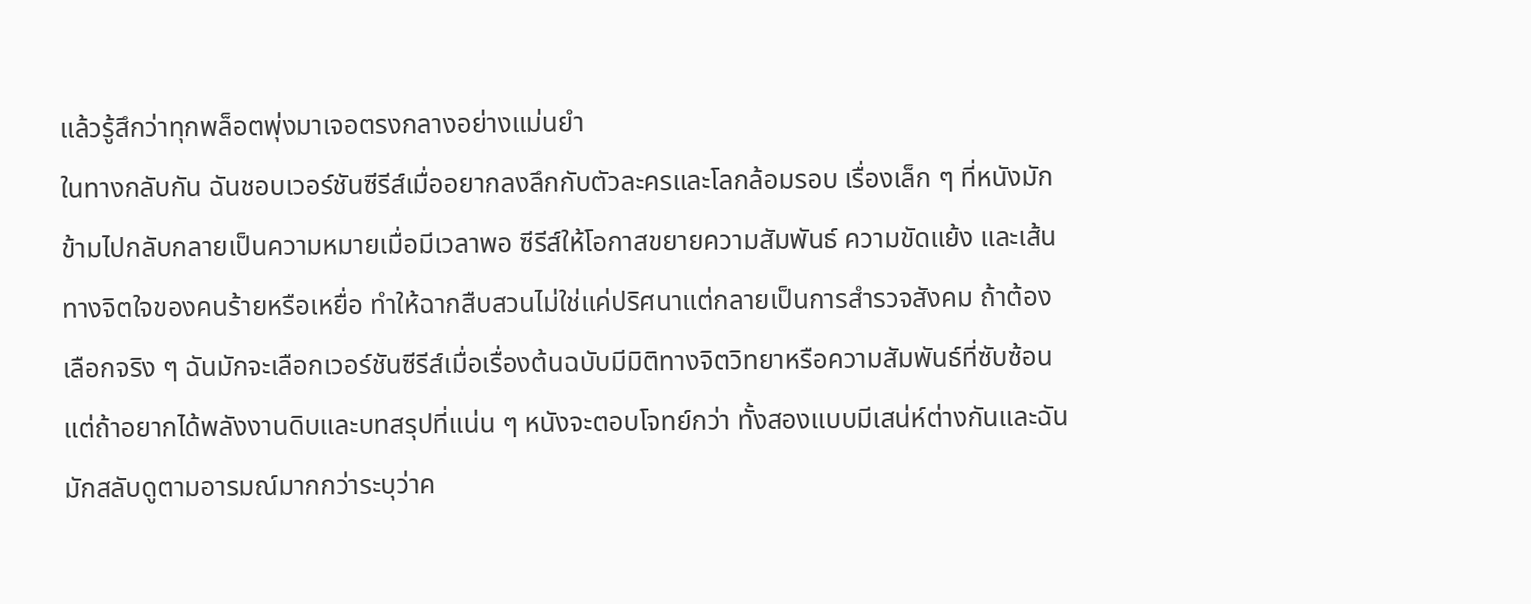แล้วรู้สึกว่าทุกพล็อตพุ่งมาเจอตรงกลางอย่างแม่นยำ
ในทางกลับกัน ฉันชอบเวอร์ชันซีรีส์เมื่ออยากลงลึกกับตัวละครและโลกล้อมรอบ เรื่องเล็ก ๆ ที่หนังมักข้ามไปกลับกลายเป็นความหมายเมื่อมีเวลาพอ ซีรีส์ให้โอกาสขยายความสัมพันธ์ ความขัดแย้ง และเส้นทางจิตใจของคนร้ายหรือเหยื่อ ทำให้ฉากสืบสวนไม่ใช่แค่ปริศนาแต่กลายเป็นการสำรวจสังคม ถ้าต้องเลือกจริง ๆ ฉันมักจะเลือกเวอร์ชันซีรีส์เมื่อเรื่องต้นฉบับมีมิติทางจิตวิทยาหรือความสัมพันธ์ที่ซับซ้อน แต่ถ้าอยากได้พลังงานดิบและบทสรุปที่แน่น ๆ หนังจะตอบโจทย์กว่า ทั้งสองแบบมีเสน่ห์ต่างกันและฉันมักสลับดูตามอารมณ์มากกว่าระบุว่าค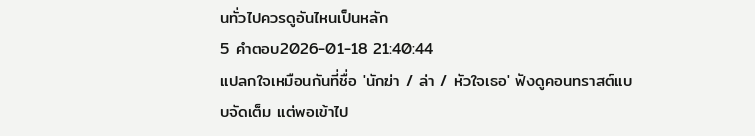นทั่วไปควรดูอันไหนเป็นหลัก
5 คำตอบ2026-01-18 21:40:44
แปลกใจเหมือนกันที่ชื่อ 'นักฆ่า / ล่า / หัวใจเธอ' ฟังดูคอนทราสต์แบบจัดเต็ม แต่พอเข้าไป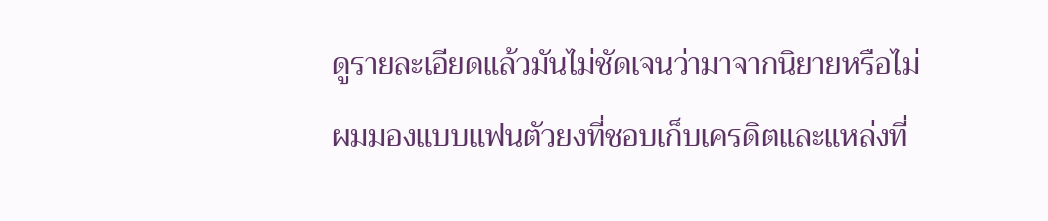ดูรายละเอียดแล้วมันไม่ชัดเจนว่ามาจากนิยายหรือไม่
ผมมองแบบแฟนตัวยงที่ชอบเก็บเครดิตและแหล่งที่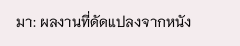มา: ผลงานที่ดัดแปลงจากหนัง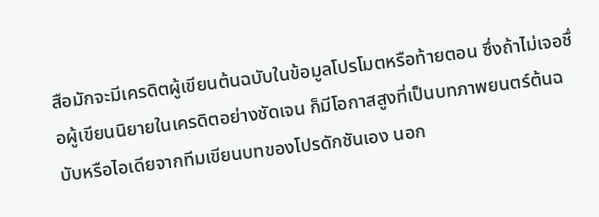สือมักจะมีเครดิตผู้เขียนต้นฉบับในข้อมูลโปรโมตหรือท้ายตอน ซึ่งถ้าไม่เจอชื่อผู้เขียนนิยายในเครดิตอย่างชัดเจน ก็มีโอกาสสูงที่เป็นบทภาพยนตร์ต้นฉบับหรือไอเดียจากทีมเขียนบทของโปรดักชันเอง นอก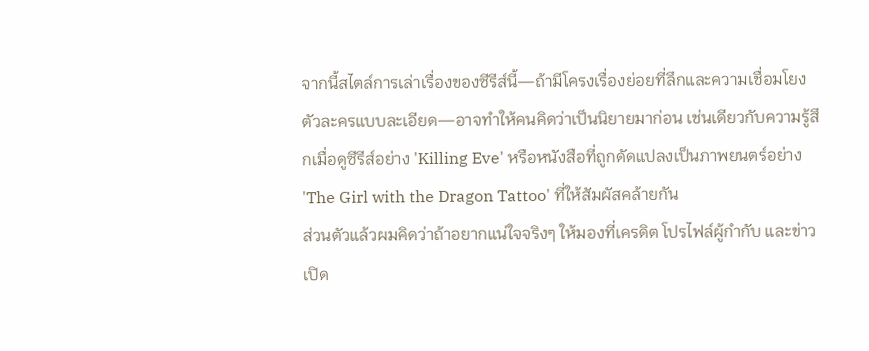จากนี้สไตล์การเล่าเรื่องของซีรีส์นี้—ถ้ามีโครงเรื่องย่อยที่ลึกและความเชื่อมโยงตัวละครแบบละเอียด—อาจทำให้คนคิดว่าเป็นนิยายมาก่อน เช่นเดียวกับความรู้สึกเมื่อดูซีรีส์อย่าง 'Killing Eve' หรือหนังสือที่ถูกดัดแปลงเป็นภาพยนตร์อย่าง 'The Girl with the Dragon Tattoo' ที่ให้สัมผัสคล้ายกัน
ส่วนตัวแล้วผมคิดว่าถ้าอยากแน่ใจจริงๆ ให้มองที่เครดิต โปรไฟล์ผู้กำกับ และข่าวเปิด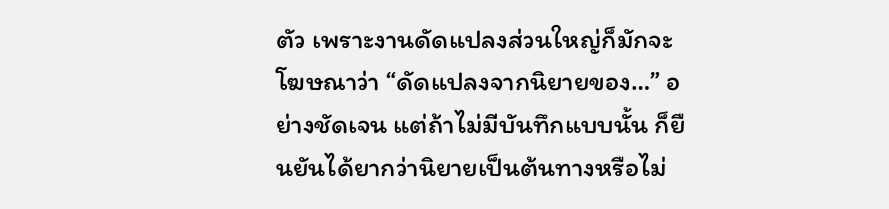ตัว เพราะงานดัดแปลงส่วนใหญ่ก็มักจะโฆษณาว่า “ดัดแปลงจากนิยายของ…” อย่างชัดเจน แต่ถ้าไม่มีบันทึกแบบนั้น ก็ยืนยันได้ยากว่านิยายเป็นต้นทางหรือไม่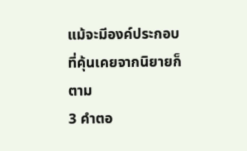แม้จะมีองค์ประกอบที่คุ้นเคยจากนิยายก็ตาม
3 คำตอ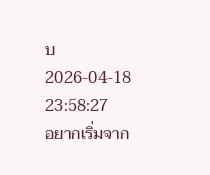บ2026-04-18 23:58:27
อยากเริ่มจาก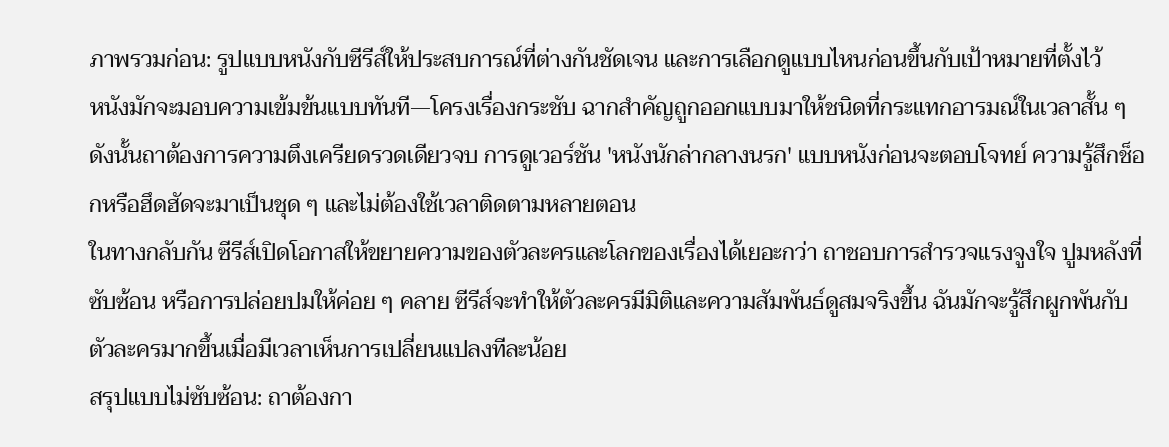ภาพรวมก่อน: รูปแบบหนังกับซีรีส์ให้ประสบการณ์ที่ต่างกันชัดเจน และการเลือกดูแบบไหนก่อนขึ้นกับเป้าหมายที่ตั้งไว้
หนังมักจะมอบความเข้มข้นแบบทันที—โครงเรื่องกระชับ ฉากสำคัญถูกออกแบบมาให้ชนิดที่กระแทกอารมณ์ในเวลาสั้น ๆ ดังนั้นถาต้องการความตึงเครียดรวดเดียวจบ การดูเวอร์ชัน 'หนังนักล่ากลางนรก' แบบหนังก่อนจะตอบโจทย์ ความรู้สึกช็อกหรือฮึดฮัดจะมาเป็นชุด ๆ และไม่ต้องใช้เวลาติดตามหลายตอน
ในทางกลับกัน ซีรีส์เปิดโอกาสให้ขยายความของตัวละครและโลกของเรื่องได้เยอะกว่า ถาชอบการสำรวจแรงจูงใจ ปูมหลังที่ซับซ้อน หรือการปล่อยปมให้ค่อย ๆ คลาย ซีรีส์จะทำให้ตัวละครมีมิติและความสัมพันธ์ดูสมจริงขึ้น ฉันมักจะรู้สึกผูกพันกับตัวละครมากขึ้นเมื่อมีเวลาเห็นการเปลี่ยนแปลงทีละน้อย
สรุปแบบไม่ซับซ้อน: ถาต้องกา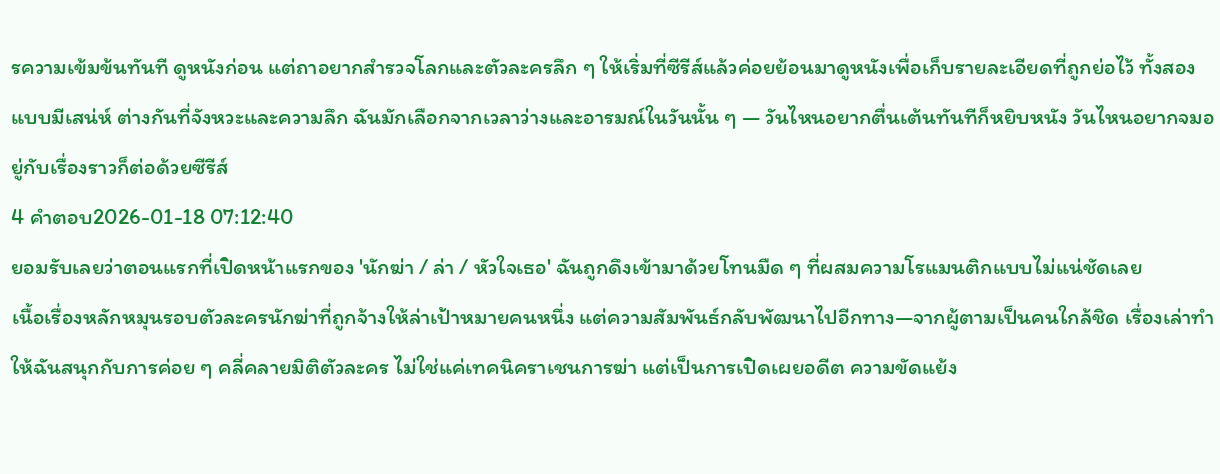รความเข้มข้นทันที ดูหนังก่อน แต่ถาอยากสำรวจโลกและตัวละครลึก ๆ ให้เริ่มที่ซีรีส์แล้วค่อยย้อนมาดูหนังเพื่อเก็บรายละเอียดที่ถูกย่อไว้ ทั้งสองแบบมีเสน่ห์ ต่างกันที่จังหวะและความลึก ฉันมักเลือกจากเวลาว่างและอารมณ์ในวันนั้น ๆ — วันไหนอยากตื่นเต้นทันทีก็หยิบหนัง วันไหนอยากจมอยู่กับเรื่องราวก็ต่อด้วยซีรีส์
4 คำตอบ2026-01-18 07:12:40
ยอมรับเลยว่าตอนแรกที่เปิดหน้าแรกของ 'นักฆ่า / ล่า / หัวใจเธอ' ฉันถูกดึงเข้ามาด้วยโทนมืด ๆ ที่ผสมความโรแมนติกแบบไม่แน่ชัดเลย
เนื้อเรื่องหลักหมุนรอบตัวละครนักฆ่าที่ถูกจ้างให้ล่าเป้าหมายคนหนึ่ง แต่ความสัมพันธ์กลับพัฒนาไปอีกทาง—จากผู้ตามเป็นคนใกล้ชิด เรื่องเล่าทำให้ฉันสนุกกับการค่อย ๆ คลี่คลายมิติตัวละคร ไม่ใช่แค่เทคนิคราเชนการฆ่า แต่เป็นการเปิดเผยอดีต ความขัดแย้ง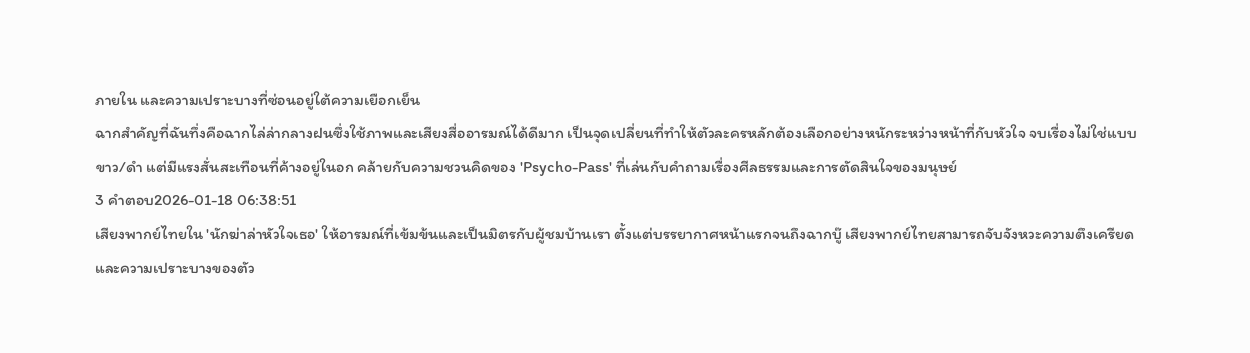ภายใน และความเปราะบางที่ซ่อนอยู่ใต้ความเยือกเย็น
ฉากสำคัญที่ฉันทึ่งคือฉากไล่ล่ากลางฝนซึ่งใช้ภาพและเสียงสื่ออารมณ์ได้ดีมาก เป็นจุดเปลี่ยนที่ทำให้ตัวละครหลักต้องเลือกอย่างหนักระหว่างหน้าที่กับหัวใจ จบเรื่องไม่ใช่แบบขาว/ดำ แต่มีแรงสั่นสะเทือนที่ค้างอยู่ในอก คล้ายกับความชวนคิดของ 'Psycho-Pass' ที่เล่นกับคำถามเรื่องศีลธรรมและการตัดสินใจของมนุษย์
3 คำตอบ2026-01-18 06:38:51
เสียงพากย์ไทยใน 'นักฆ่าล่าหัวใจเธอ' ให้อารมณ์ที่เข้มข้นและเป็นมิตรกับผู้ชมบ้านเรา ตั้งแต่บรรยากาศหน้าแรกจนถึงฉากบู๊ เสียงพากย์ไทยสามารถจับจังหวะความตึงเครียดและความเปราะบางของตัว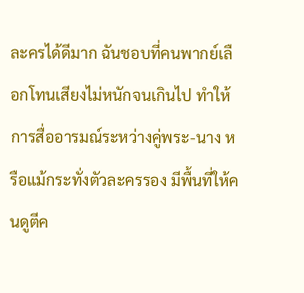ละครได้ดีมาก ฉันชอบที่คนพากย์เลือกโทนเสียงไม่หนักจนเกินไป ทำให้การสื่ออารมณ์ระหว่างคู่พระ-นาง หรือแม้กระทั่งตัวละครรอง มีพื้นที่ให้คนดูตีค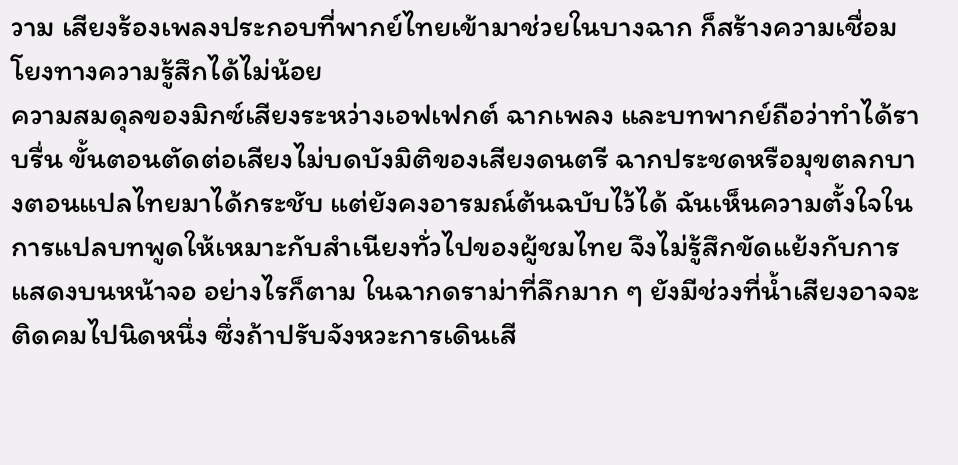วาม เสียงร้องเพลงประกอบที่พากย์ไทยเข้ามาช่วยในบางฉาก ก็สร้างความเชื่อมโยงทางความรู้สึกได้ไม่น้อย
ความสมดุลของมิกซ์เสียงระหว่างเอฟเฟกต์ ฉากเพลง และบทพากย์ถือว่าทำได้ราบรื่น ขั้นตอนตัดต่อเสียงไม่บดบังมิติของเสียงดนตรี ฉากประชดหรือมุขตลกบางตอนแปลไทยมาได้กระชับ แต่ยังคงอารมณ์ต้นฉบับไว้ได้ ฉันเห็นความตั้งใจในการแปลบทพูดให้เหมาะกับสำเนียงทั่วไปของผู้ชมไทย จึงไม่รู้สึกขัดแย้งกับการแสดงบนหน้าจอ อย่างไรก็ตาม ในฉากดราม่าที่ลึกมาก ๆ ยังมีช่วงที่น้ำเสียงอาจจะติดคมไปนิดหนึ่ง ซึ่งถ้าปรับจังหวะการเดินเสี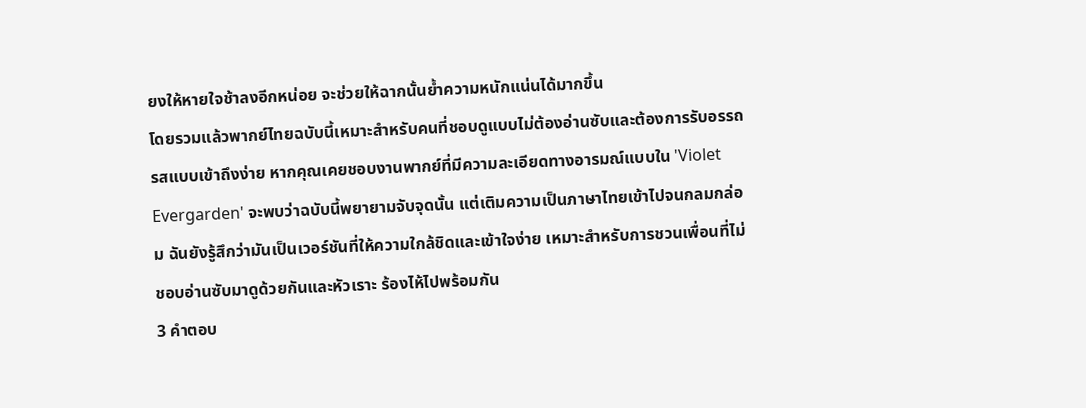ยงให้หายใจช้าลงอีกหน่อย จะช่วยให้ฉากนั้นย้ำความหนักแน่นได้มากขึ้น
โดยรวมแล้วพากย์ไทยฉบับนี้เหมาะสำหรับคนที่ชอบดูแบบไม่ต้องอ่านซับและต้องการรับอรรถรสแบบเข้าถึงง่าย หากคุณเคยชอบงานพากย์ที่มีความละเอียดทางอารมณ์แบบใน 'Violet Evergarden' จะพบว่าฉบับนี้พยายามจับจุดนั้น แต่เติมความเป็นภาษาไทยเข้าไปจนกลมกล่อม ฉันยังรู้สึกว่ามันเป็นเวอร์ชันที่ให้ความใกล้ชิดและเข้าใจง่าย เหมาะสำหรับการชวนเพื่อนที่ไม่ชอบอ่านซับมาดูด้วยกันและหัวเราะ ร้องไห้ไปพร้อมกัน
3 คำตอบ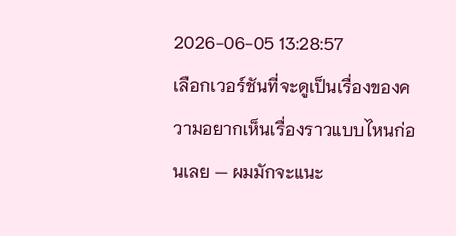2026-06-05 13:28:57
เลือกเวอร์ชันที่จะดูเป็นเรื่องของความอยากเห็นเรื่องราวแบบไหนก่อนเลย — ผมมักจะแนะ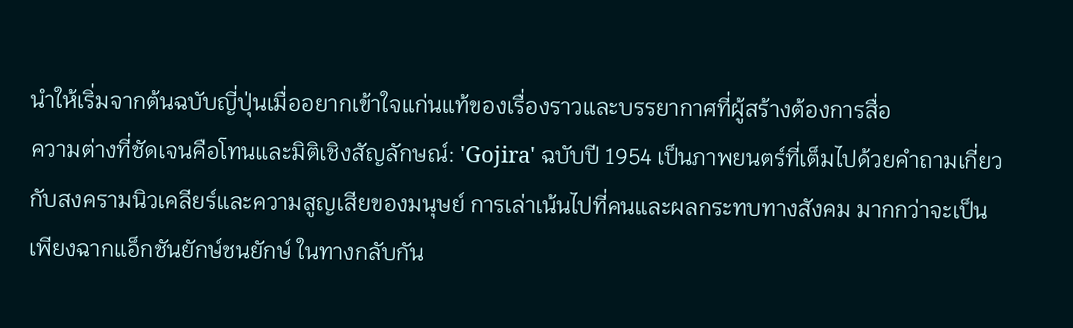นำให้เริ่มจากต้นฉบับญี่ปุ่นเมื่ออยากเข้าใจแก่นแท้ของเรื่องราวและบรรยากาศที่ผู้สร้างต้องการสื่อ
ความต่างที่ชัดเจนคือโทนและมิติเชิงสัญลักษณ์: 'Gojira' ฉบับปี 1954 เป็นภาพยนตร์ที่เต็มไปด้วยคำถามเกี่ยวกับสงครามนิวเคลียร์และความสูญเสียของมนุษย์ การเล่าเน้นไปที่คนและผลกระทบทางสังคม มากกว่าจะเป็นเพียงฉากแอ็กชันยักษ์ชนยักษ์ ในทางกลับกัน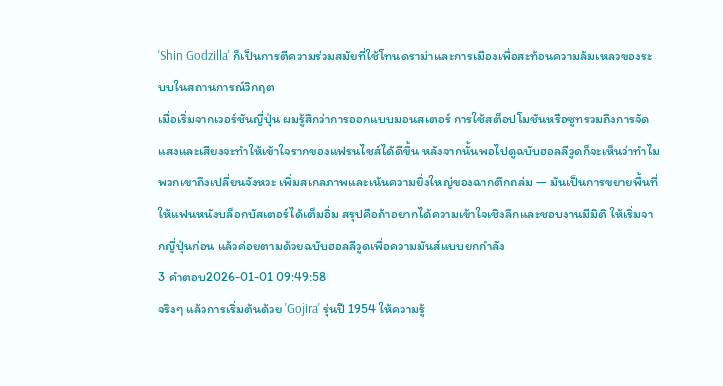'Shin Godzilla' ก็เป็นการตีความร่วมสมัยที่ใช้โทนดราม่าและการเมืองเพื่อสะท้อนความล้มเหลวของระบบในสถานการณ์วิกฤต
เมื่อเริ่มจากเวอร์ชันญี่ปุ่น ผมรู้สึกว่าการออกแบบมอนสเตอร์ การใช้สต็อปโมชันหรือซูทรวมถึงการจัดแสงและเสียงจะทำให้เข้าใจรากของแฟรนไชส์ได้ดีขึ้น หลังจากนั้นพอไปดูฉบับฮอลลีวูดก็จะเห็นว่าทำไมพวกเขาถึงเปลี่ยนจังหวะ เพิ่มสเกลภาพและเน้นความยิ่งใหญ่ของฉากตึกถล่ม — มันเป็นการขยายพื้นที่ให้แฟนหนังบล็อกบัสเตอร์ได้เต็มอิ่ม สรุปคือถ้าอยากได้ความเข้าใจเชิงลึกและชอบงานมีมิติ ให้เริ่มจากญี่ปุ่นก่อน แล้วค่อยตามด้วยฉบับฮอลลีวูดเพื่อความมันส์แบบยกกำลัง
3 คำตอบ2026-01-01 09:49:58
จริงๆ แล้วการเริ่มต้นด้วย 'Gojira' รุ่นปี 1954 ให้ความรู้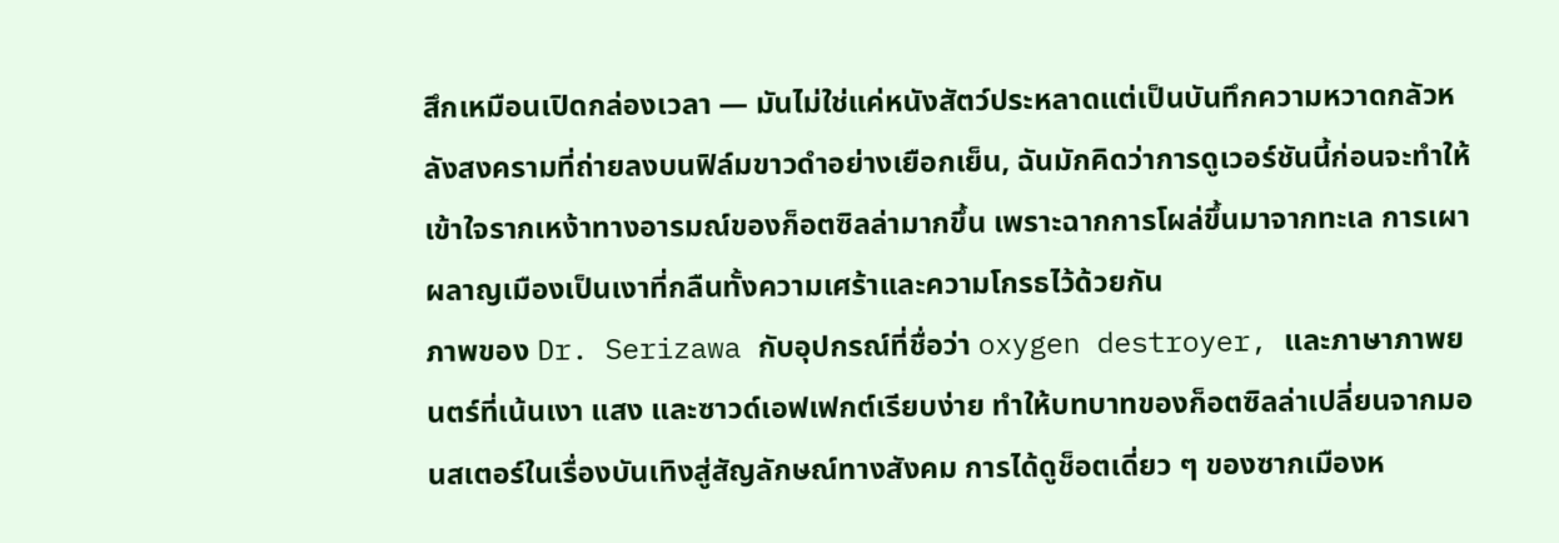สึกเหมือนเปิดกล่องเวลา — มันไม่ใช่แค่หนังสัตว์ประหลาดแต่เป็นบันทึกความหวาดกลัวหลังสงครามที่ถ่ายลงบนฟิล์มขาวดำอย่างเยือกเย็น, ฉันมักคิดว่าการดูเวอร์ชันนี้ก่อนจะทำให้เข้าใจรากเหง้าทางอารมณ์ของก็อตซิลล่ามากขึ้น เพราะฉากการโผล่ขึ้นมาจากทะเล การเผาผลาญเมืองเป็นเงาที่กลืนทั้งความเศร้าและความโกรธไว้ด้วยกัน
ภาพของ Dr. Serizawa กับอุปกรณ์ที่ชื่อว่า oxygen destroyer, และภาษาภาพยนตร์ที่เน้นเงา แสง และซาวด์เอฟเฟกต์เรียบง่าย ทำให้บทบาทของก็อตซิลล่าเปลี่ยนจากมอนสเตอร์ในเรื่องบันเทิงสู่สัญลักษณ์ทางสังคม การได้ดูช็อตเดี่ยว ๆ ของซากเมืองห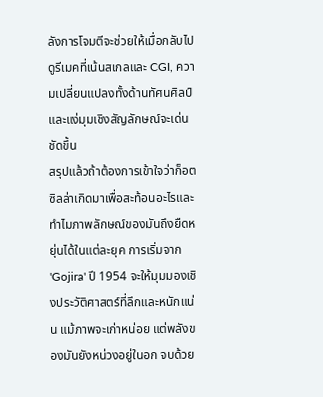ลังการโจมตีจะช่วยให้เมื่อกลับไปดูรีเมคที่เน้นสเกลและ CGI, ความเปลี่ยนแปลงทั้งด้านทัศนศิลป์และแง่มุมเชิงสัญลักษณ์จะเด่นชัดขึ้น
สรุปแล้วถ้าต้องการเข้าใจว่าก็อตซิลล่าเกิดมาเพื่อสะท้อนอะไรและทำไมภาพลักษณ์ของมันถึงยืดหยุ่นได้ในแต่ละยุค การเริ่มจาก 'Gojira' ปี 1954 จะให้มุมมองเชิงประวัติศาสตร์ที่ลึกและหนักแน่น แม้ภาพจะเก่าหน่อย แต่พลังของมันยังหน่วงอยู่ในอก จบด้วย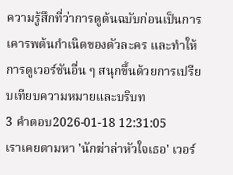ความรู้สึกที่ว่าการดูต้นฉบับก่อนเป็นการเคารพต้นกำเนิดของตัวละคร และทำให้การดูเวอร์ชันอื่น ๆ สนุกขึ้นด้วยการเปรียบเทียบความหมายและบริบท
3 คำตอบ2026-01-18 12:31:05
เราเคยตามหา 'นักฆ่าล่าหัวใจเธอ' เวอร์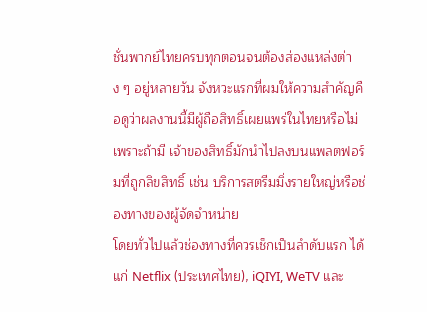ชั่นพากย์ไทยครบทุกตอนจนต้องส่องแหล่งต่าง ๆ อยู่หลายวัน จังหวะแรกที่ผมให้ความสำคัญคือดูว่าผลงานนี้มีผู้ถือสิทธิ์เผยแพร่ในไทยหรือไม่ เพราะถ้ามี เจ้าของสิทธิ์มักนำไปลงบนแพลตฟอร์มที่ถูกลิขสิทธิ์ เช่น บริการสตรีมมิ่งรายใหญ่หรือช่องทางของผู้จัดจำหน่าย
โดยทั่วไปแล้วช่องทางที่ควรเช็กเป็นลำดับแรก ได้แก่ Netflix (ประเทศไทย), iQIYI, WeTV และ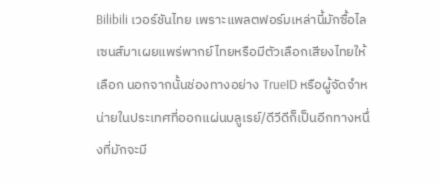Bilibili เวอร์ชันไทย เพราะแพลตฟอร์มเหล่านี้มักซื้อไลเซนส์มาเผยแพร่พากย์ไทยหรือมีตัวเลือกเสียงไทยให้เลือก นอกจากนั้นช่องทางอย่าง TrueID หรือผู้จัดจำหน่ายในประเทศที่ออกแผ่นบลูเรย์/ดีวีดีก็เป็นอีกทางหนึ่งที่มักจะมี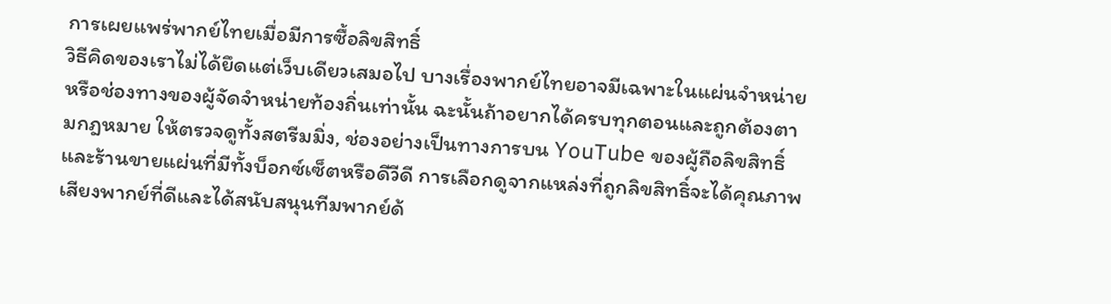การเผยแพร่พากย์ไทยเมื่อมีการซื้อลิขสิทธิ์
วิธีคิดของเราไม่ได้ยึดแต่เว็บเดียวเสมอไป บางเรื่องพากย์ไทยอาจมีเฉพาะในแผ่นจำหน่ายหรือช่องทางของผู้จัดจำหน่ายท้องถิ่นเท่านั้น ฉะนั้นถ้าอยากได้ครบทุกตอนและถูกต้องตามกฎหมาย ให้ตรวจดูทั้งสตรีมมิ่ง, ช่องอย่างเป็นทางการบน YouTube ของผู้ถือลิขสิทธิ์ และร้านขายแผ่นที่มีทั้งบ็อกซ์เซ็ตหรือดีวีดี การเลือกดูจากแหล่งที่ถูกลิขสิทธิ์จะได้คุณภาพเสียงพากย์ที่ดีและได้สนับสนุนทีมพากย์ด้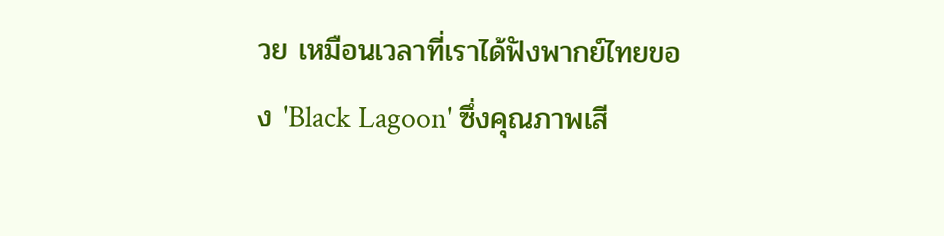วย เหมือนเวลาที่เราได้ฟังพากย์ไทยของ 'Black Lagoon' ซึ่งคุณภาพเสี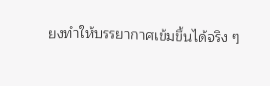ยงทำให้บรรยากาศเข้มขึ้นได้จริง ๆ